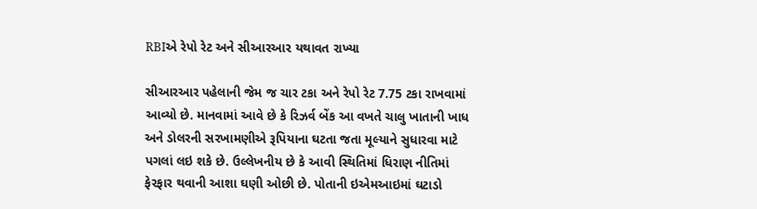RBIએ રેપો રેટ અને સીઆરઆર યથાવત રાખ્યા

સીઆરઆર પહેલાની જેમ જ ચાર ટકા અને રેપો રેટ 7.75 ટકા રાખવામાં આવ્યો છે. માનવામાં આવે છે કે રિઝર્વ બેંક આ વખતે ચાલુ ખાતાની ખાધ અને ડોલરની સરખામણીએ રૂપિયાના ઘટતા જતા મૂલ્યાને સુધારવા માટે પગલાં લઇ શકે છે. ઉલ્લેખનીય છે કે આવી સ્થિતિમાં ધિરાણ નીતિમાં ફેરફાર થવાની આશા ઘણી ઓછી છે. પોતાની ઇએમઆઇમાં ઘટાડો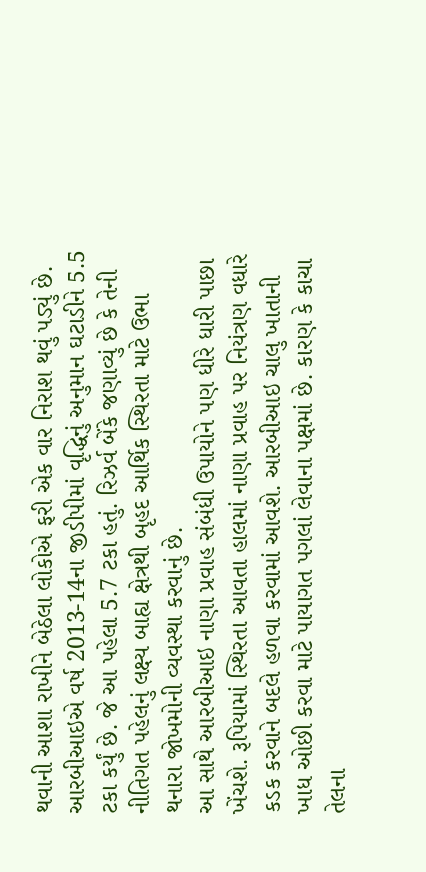થવાની આશા રાખીને બેઠેલા લોકોએ ફરી એક વાર નિરાશ થવું પડ્યું છે.
આરબીઆઇએ વર્ષ 2013-14ના જીડીપીમાં વૃદ્ધિનું અનુમાન ઘટાડીને 5.5 ટકા કર્યું છે. જે આ પહેલા 5.7 ટકા હતું. રિઝર્વ બેંકે જણાવ્યું છે કે તેની નીતિગત પહેલનું લક્ષ્ય બાહ્ય ક્ષેત્રથી બૃહદ આર્થિક સ્થિરતા માટે ઉભા થનારા જોખમોની વ્યવસ્થા કરવાનું છે.
આ સાથે આરબીઆઇ નાણા પ્રવાહ સંબંધી ઉપાયોને પણ ધીરે ધારી પાછા ખેંચશે. રૂપિયામાં સ્થિરતા આવતા હાલમાં નાણા પ્રવાહ પર નિયંત્રણ વધારે કડક કરવાને બદલે હળવા કરવામાં આવશે. આરબીઆઇ ચાલુ ખાતાની ખાધ ઓછી કરવા માટે પાયાગત પગલાં લેવાના પક્ષમાં છે. કારણ કે કાચા તેલના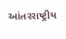આંતરરાષ્ટ્રીય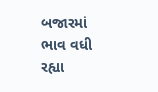બજારમાં ભાવ વધી રહ્યા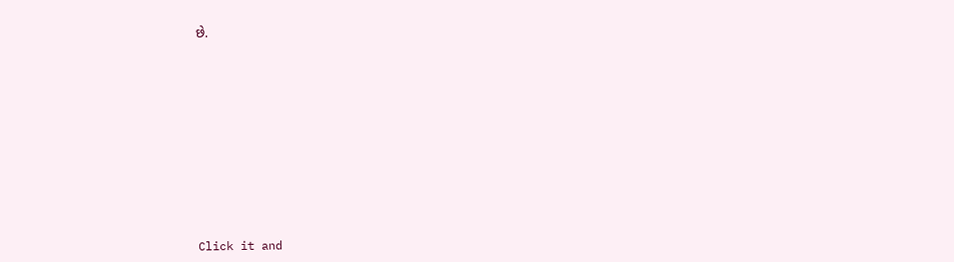છે.












Click it and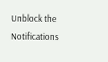Unblock the Notifications